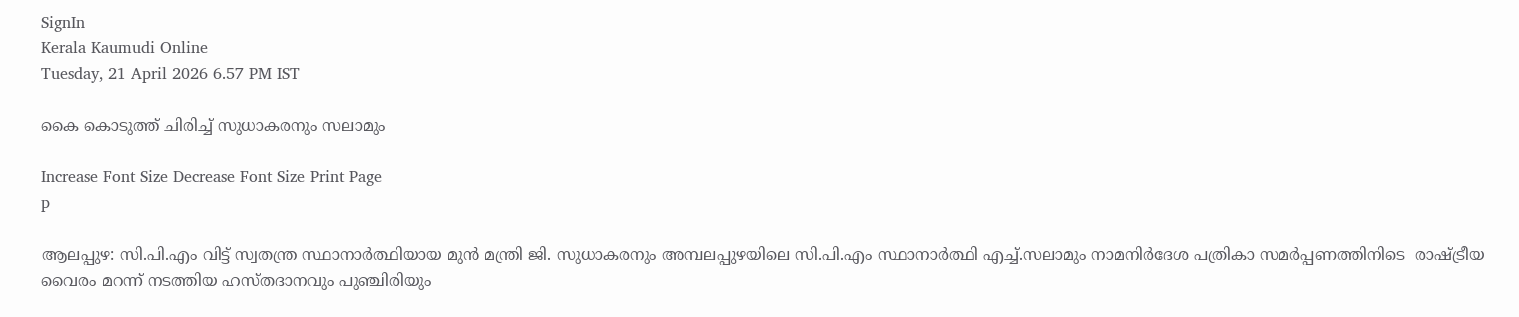SignIn
Kerala Kaumudi Online
Tuesday, 21 April 2026 6.57 PM IST

കൈ കൊടുത്ത് ചിരിച്ച് സുധാകരനും സലാമും

Increase Font Size Decrease Font Size Print Page
p

ആലപ്പുഴ: സി.പി.എം വിട്ട് സ്വതന്ത്ര സ്ഥാനാർത്ഥിയായ മുൻ മന്ത്രി ജി. സുധാകരനും അമ്പലപ്പുഴയിലെ സി.പി.എം സ്ഥാനാർത്ഥി എച്ച്.സലാമും നാമനിർദേശ പത്രികാ സമർപ്പണത്തിനിടെ  രാഷ്ട്രീയ വൈരം മറന്ന് നടത്തിയ ഹസ്തദാനവും പുഞ്ചിരിയും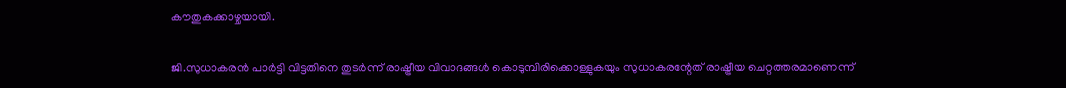കൗതുകക്കാഴ്ചയായി.

ജി.സുധാകരൻ പാർട്ടി വിട്ടതിനെ തുടർന്ന് രാഷ്ട്രീയ വിവാദങ്ങൾ കൊടുമ്പിരിക്കൊള്ളുകയും സുധാകരന്റേത് രാഷ്ട്രീയ ചെറ്റത്തരമാണെന്ന്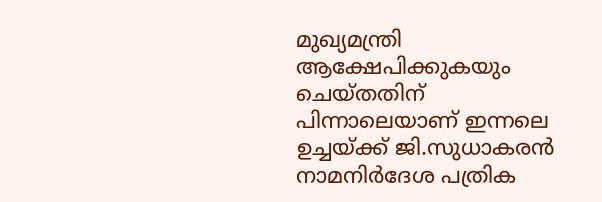മുഖ്യമന്ത്രി ആക്ഷേപിക്കുകയും ചെയ്തതിന് പിന്നാലെയാണ് ഇന്നലെ ഉച്ചയ്ക്ക് ജി.സുധാകരൻ നാമനിർദേശ പത്രിക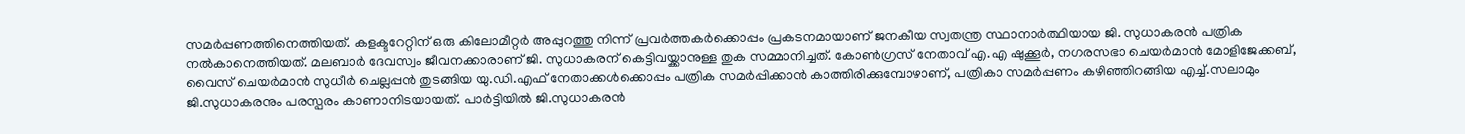സമർപ്പണത്തിനെത്തിയത്. കളക്ടറേറ്റിന് ഒരു കിലോമീറ്റർ അപ്പുറത്തു നിന്ന് പ്രവർത്തകർക്കൊപ്പം പ്രകടനമായാണ് ജനകീയ സ്വതന്ത്ര സ്ഥാനാർത്ഥിയായ ജി. സുധാകരൻ പത്രിക നൽകാനെത്തിയത്. മലബാർ ദേവസ്വം ജീവനക്കാരാണ് ജി. സുധാകരന് കെട്ടിവയ്ക്കാനുള്ള തുക സമ്മാനിച്ചത്. കോൺഗ്രസ് നേതാവ് എ.എ ഷുക്കൂർ, നഗരസഭാ ചെയർമാൻ മോളിജേക്കബ്, വൈസ് ചെയർമാൻ സുധീർ ചെല്ലപ്പൻ തുടങ്ങിയ യു.ഡി.എഫ് നേതാക്കൾക്കൊപ്പം പത്രിക സമർപ്പിക്കാൻ കാത്തിരിക്കുമ്പോഴാണ്, പത്രികാ സമർപ്പണം കഴിഞ്ഞിറങ്ങിയ എച്ച്.സലാമും ജി.സുധാകരനും പരസ്പരം കാണാനിടയായത്. പാർട്ടിയിൽ ജി.സുധാകരൻ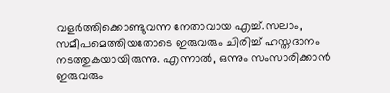വളർത്തിക്കൊണ്ടുവന്ന നേതാവായ എച്ച്.സലാം, സമീപമെത്തിയതോടെ ഇരുവരും ചിരിച്ച് ഹസ്തദാനം നടത്തുകയായിരുന്നു. എന്നാൽ, ഒന്നും സംസാരിക്കാൻ ഇരുവരും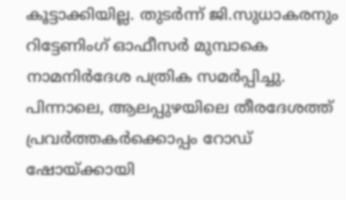കൂട്ടാക്കിയില്ല. തുടർന്ന് ജി.സുധാകരനും റിട്ടേണിംഗ് ഓഫീസർ മുമ്പാകെ നാമനിർദേശ പത്രിക സമർപ്പിച്ചു. പിന്നാലെ, ആലപ്പുഴയിലെ തീരദേശത്ത് പ്രവർത്തകർക്കൊപ്പം റോഡ് ഷോയ്ക്കായി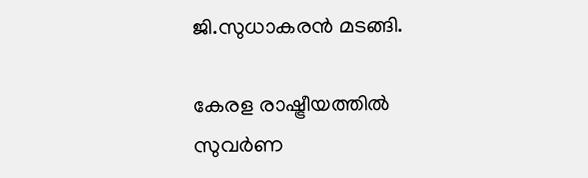ജി.സുധാകരൻ മടങ്ങി.

കേരള രാഷ്ട്രീയത്തിൽ സുവർ‌ണ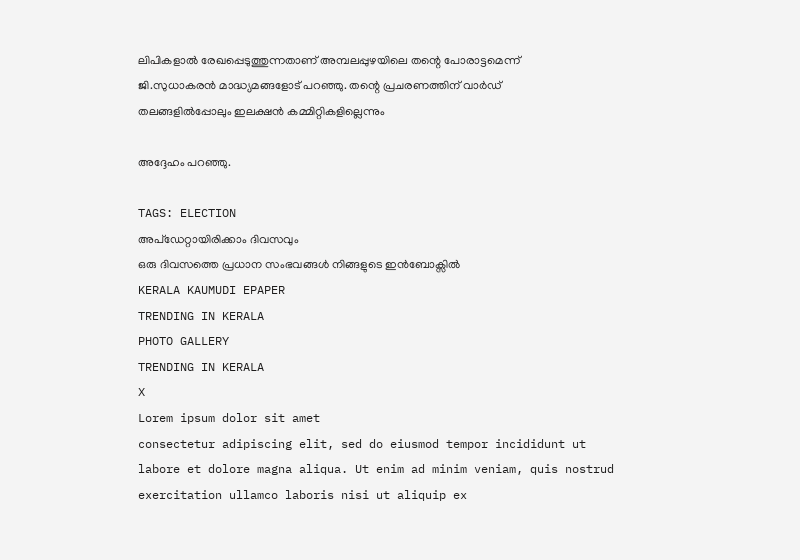ലിപികളാൽ രേഖപ്പെടുത്തുന്നതാണ് അമ്പലപ്പുഴയിലെ തന്റെ പോരാട്ടമെന്ന് ജി.സുധാകരൻ മാദ്ധ്യമങ്ങളോട് പറഞ്ഞു. തന്റെ പ്രചരണത്തിന് വാ‌ർഡ് തലങ്ങളിൽപ്പോലും ഇലക്ഷൻ കമ്മിറ്റികളില്ലെന്നും

അദ്ദേഹം പറഞ്ഞു.

TAGS: ELECTION
അപ്ഡേറ്റായിരിക്കാം ദിവസവും
ഒരു ദിവസത്തെ പ്രധാന സംഭവങ്ങൾ നിങ്ങളുടെ ഇൻബോക്സിൽ
KERALA KAUMUDI EPAPER
TRENDING IN KERALA
PHOTO GALLERY
TRENDING IN KERALA
X
Lorem ipsum dolor sit amet
consectetur adipiscing elit, sed do eiusmod tempor incididunt ut labore et dolore magna aliqua. Ut enim ad minim veniam, quis nostrud exercitation ullamco laboris nisi ut aliquip ex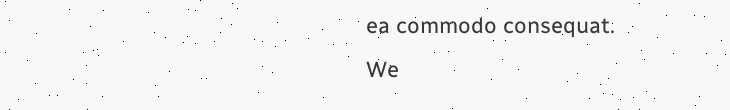ea commodo consequat.
We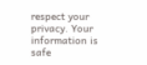respect your privacy. Your information is safe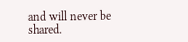and will never be shared.